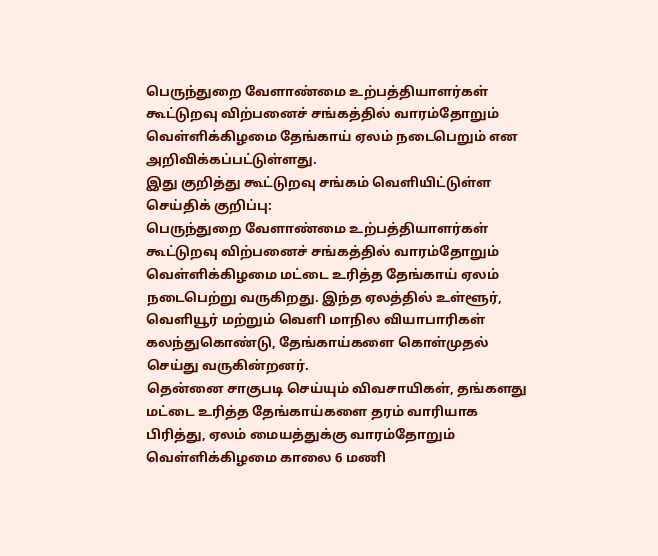பெருந்துறை வேளாண்மை உற்பத்தியாளர்கள் கூட்டுறவு விற்பனைச் சங்கத்தில் வாரம்தோறும் வெள்ளிக்கிழமை தேங்காய் ஏலம் நடைபெறும் என அறிவிக்கப்பட்டுள்ளது.
இது குறித்து கூட்டுறவு சங்கம் வெளியிட்டுள்ள செய்திக் குறிப்பு:
பெருந்துறை வேளாண்மை உற்பத்தியாளர்கள் கூட்டுறவு விற்பனைச் சங்கத்தில் வாரம்தோறும் வெள்ளிக்கிழமை மட்டை உரித்த தேங்காய் ஏலம் நடைபெற்று வருகிறது. இந்த ஏலத்தில் உள்ளூர், வெளியூர் மற்றும் வெளி மாநில வியாபாரிகள் கலந்துகொண்டு, தேங்காய்களை கொள்முதல் செய்து வருகின்றனர்.
தென்னை சாகுபடி செய்யும் விவசாயிகள், தங்களது மட்டை உரித்த தேங்காய்களை தரம் வாரியாக பிரித்து, ஏலம் மையத்துக்கு வாரம்தோறும் வெள்ளிக்கிழமை காலை 6 மணி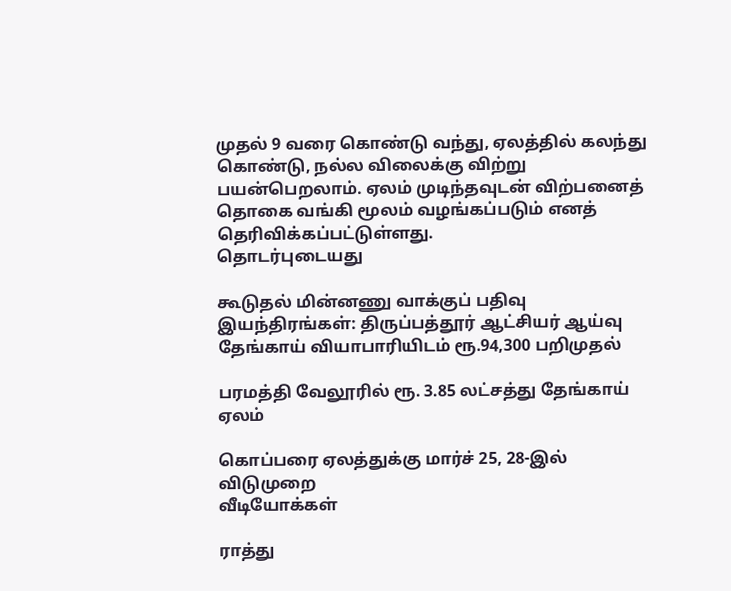முதல் 9 வரை கொண்டு வந்து, ஏலத்தில் கலந்து கொண்டு, நல்ல விலைக்கு விற்று பயன்பெறலாம். ஏலம் முடிந்தவுடன் விற்பனைத் தொகை வங்கி மூலம் வழங்கப்படும் எனத் தெரிவிக்கப்பட்டுள்ளது.
தொடர்புடையது

கூடுதல் மின்னணு வாக்குப் பதிவு இயந்திரங்கள்: திருப்பத்தூர் ஆட்சியர் ஆய்வு
தேங்காய் வியாபாரியிடம் ரூ.94,300 பறிமுதல்

பரமத்தி வேலூரில் ரூ. 3.85 லட்சத்து தேங்காய் ஏலம்

கொப்பரை ஏலத்துக்கு மார்ச் 25, 28-இல் விடுமுறை
வீடியோக்கள்

ராத்து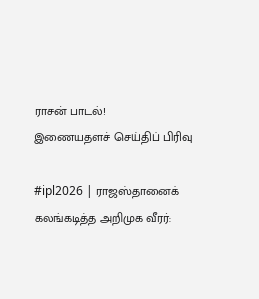ராசன் பாடல்!
இணையதளச் செய்திப் பிரிவு

#ipl2026 | ராஜஸ்தானைக் கலங்கடித்த அறிமுக வீரர்: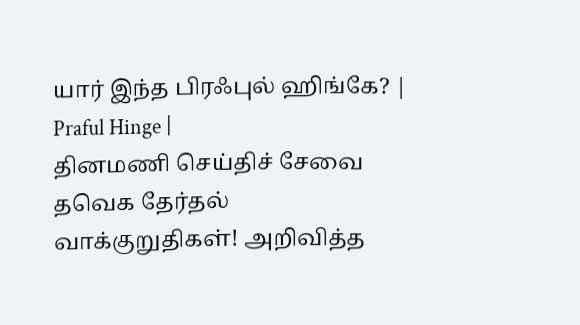யார் இந்த பிரஃபுல் ஹிங்கே? | Praful Hinge |
தினமணி செய்திச் சேவை
தவெக தேர்தல் வாக்குறுதிகள்! அறிவித்த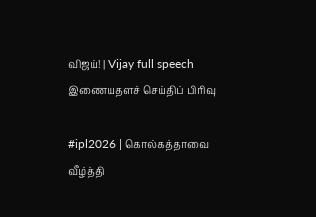விஜய்! | Vijay full speech
இணையதளச் செய்திப் பிரிவு

#ipl2026 | கொல்கத்தாவை வீழ்த்தி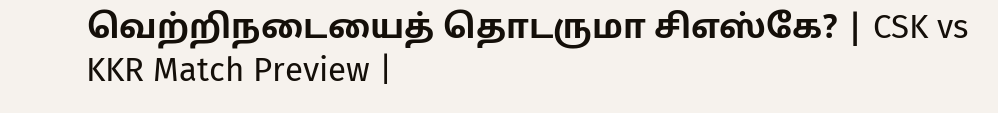வெற்றிநடையைத் தொடருமா சிஎஸ்கே? | CSK vs KKR Match Preview |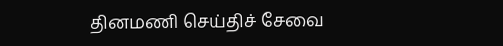தினமணி செய்திச் சேவை